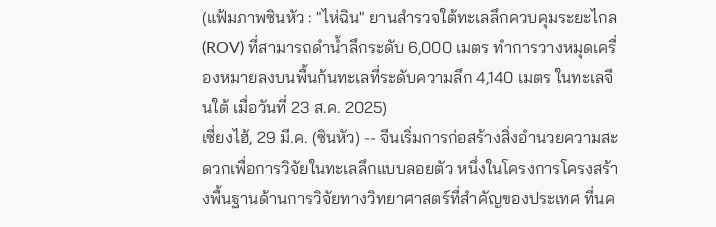(แฟ้มภาพซินหัว : "ไห่ฉิน" ยานสำรวจใต้ทะเลลึกควบคุมระยะไกล (ROV) ที่สามารถดำน้ำลึกระดับ 6,000 เมตร ทำการวางหมุดเครื่องหมายลงบนพื้นก้นทะเลที่ระดับความลึก 4,140 เมตร ในทะเลจีนใต้ เมื่อวันที่ 23 ส.ค. 2025)
เซี่ยงไฮ้, 29 มี.ค. (ซินหัว) -- จีนเริ่มการก่อสร้างสิ่งอำนวยความสะดวกเพื่อการวิจัยในทะเลลึกแบบลอยตัว หนึ่งในโครงการโครงสร้างพื้นฐานด้านการวิจัยทางวิทยาศาสตร์ที่สำคัญของประเทศ ที่นค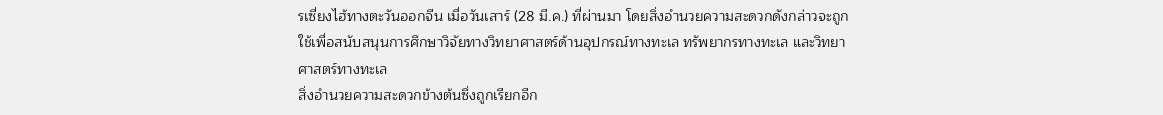รเซี่ยงไฮ้ทางตะวันออกจีน เมื่อวันเสาร์ (28 มี.ค.) ที่ผ่านมา โดยสิ่งอำนวยความสะดวกดังกล่าวจะถูกใช้เพื่อสนับสนุนการศึกษาวิจัยทางวิทยาศาสตร์ด้านอุปกรณ์ทางทะเล ทรัพยากรทางทะเล และวิทยาศาสตร์ทางทะเล
สิ่งอำนวยความสะดวกข้างต้นซึ่งถูกเรียกอีก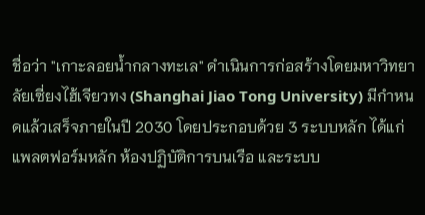ชื่อว่า "เกาะลอยน้ำกลางทะเล" ดำเนินการก่อสร้างโดยมหาวิทยาลัยเซี่ยงไฮ้เจียวทง (Shanghai Jiao Tong University) มีกำหนดแล้วเสร็จภายในปี 2030 โดยประกอบด้วย 3 ระบบหลัก ได้แก่ แพลตฟอร์มหลัก ห้องปฏิบัติการบนเรือ และระบบ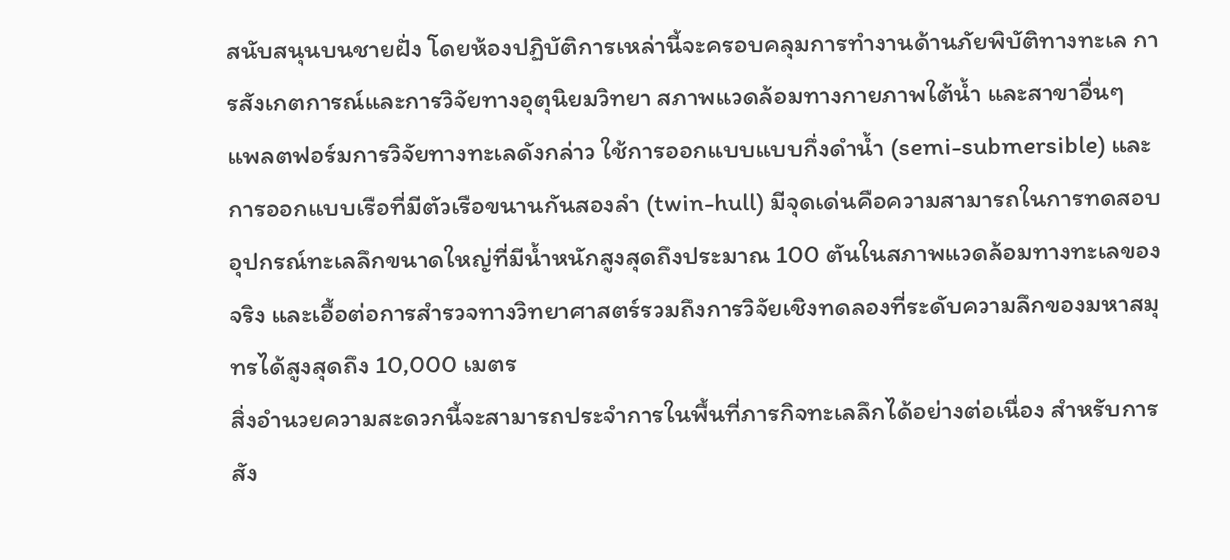สนับสนุนบนชายฝั่ง โดยห้องปฏิบัติการเหล่านี้จะครอบคลุมการทำงานด้านภัยพิบัติทางทะเล การสังเกตการณ์และการวิจัยทางอุตุนิยมวิทยา สภาพแวดล้อมทางกายภาพใต้น้ำ และสาขาอื่นๆ
แพลตฟอร์มการวิจัยทางทะเลดังกล่าว ใช้การออกแบบแบบกึ่งดำน้ำ (semi-submersible) และการออกแบบเรือที่มีตัวเรือขนานกันสองลำ (twin-hull) มีจุดเด่นคือความสามารถในการทดสอบอุปกรณ์ทะเลลึกขนาดใหญ่ที่มีน้ำหนักสูงสุดถึงประมาณ 100 ตันในสภาพแวดล้อมทางทะเลของจริง และเอื้อต่อการสำรวจทางวิทยาศาสตร์รวมถึงการวิจัยเชิงทดลองที่ระดับความลึกของมหาสมุทรได้สูงสุดถึง 10,000 เมตร
สิ่งอำนวยความสะดวกนี้จะสามารถประจำการในพื้นที่ภารกิจทะเลลึกได้อย่างต่อเนื่อง สำหรับการสัง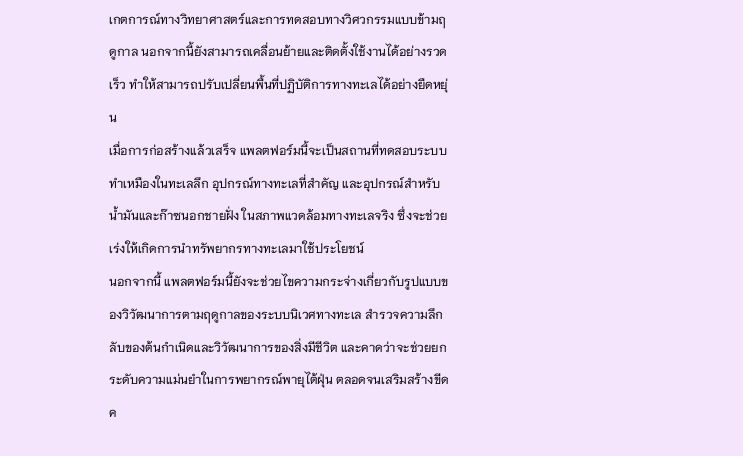เกตการณ์ทางวิทยาศาสตร์และการทดสอบทางวิศวกรรมแบบข้ามฤดูกาล นอกจากนี้ยังสามารถเคลื่อนย้ายและติดตั้งใช้งานได้อย่างรวดเร็ว ทำให้สามารถปรับเปลี่ยนพื้นที่ปฏิบัติการทางทะเลได้อย่างยืดหยุ่น
เมื่อการก่อสร้างแล้วเสร็จ แพลตฟอร์มนี้จะเป็นสถานที่ทดสอบระบบทำเหมืองในทะเลลึก อุปกรณ์ทางทะเลที่สำคัญ และอุปกรณ์สำหรับน้ำมันและก๊าซนอกชายฝั่ง ในสภาพแวดล้อมทางทะเลจริง ซึ่งจะช่วยเร่งให้เกิดการนำทรัพยากรทางทะเลมาใช้ประโยชน์
นอกจากนี้ แพลตฟอร์มนี้ยังจะช่วยไขความกระจ่างเกี่ยวกับรูปแบบของวิวัฒนาการตามฤดูกาลของระบบนิเวศทางทะเล สำรวจความลึกลับของต้นกำเนิดและวิวัฒนาการของสิ่งมีชีวิต และคาดว่าจะช่วยยกระดับความแม่นยำในการพยากรณ์พายุไต้ฝุ่น ตลอดจนเสริมสร้างขีดค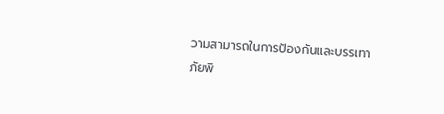วามสามารถในการป้องกันและบรรเทาภัยพิ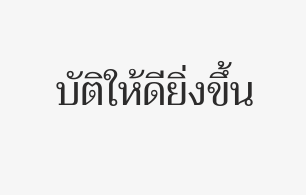บัติให้ดียิ่งขึ้น